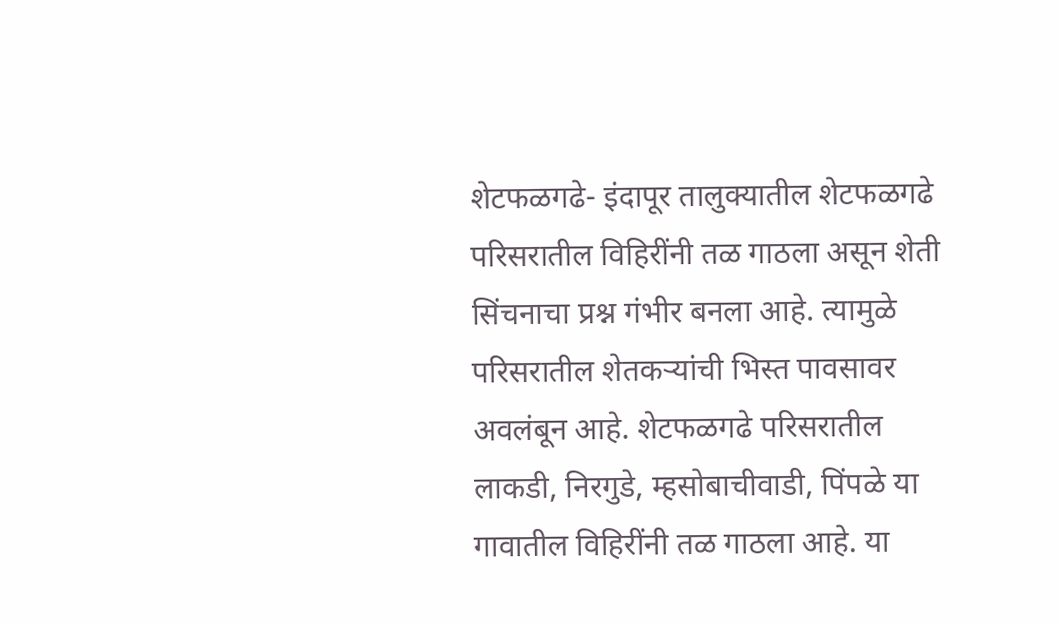शेटफळगढे- इंदापूर तालुक्यातील शेटफळगढे परिसरातील विहिरींनी तळ गाठला असून शेती सिंचनाचा प्रश्न गंभीर बनला आहे. त्यामुळे परिसरातील शेतकऱ्यांची भिस्त पावसावर अवलंबून आहे. शेटफळगढे परिसरातील लाकडी, निरगुडे, म्हसोबाचीवाडी, पिंपळे या गावातील विहिरींनी तळ गाठला आहे. या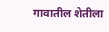गावातील शेतीला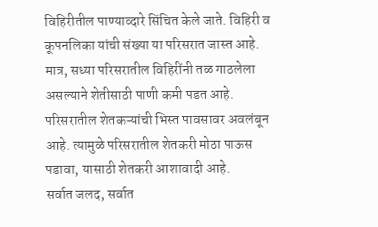विहिरीतील पाण्याव्दारे सिंचित केले जाते. विहिरी व कूपनलिका यांची संख्या या परिसरात जास्त आहे. मात्र, सध्या परिसरातील विहिरींनी तळ गाठलेला असल्याने शेतीसाठी पाणी कमी पडत आहे. परिसरातील शेतकऱ्यांची भिस्त पावसावर अवलंबून आहे. त्यामुळे परिसरातील शेतकरी मोठा पाऊस पडावा, यासाठी शेतकरी आशावादी आहे.
सर्वात जलद, सर्वात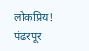लोकप्रिय!
पंढरपूर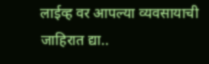लाईव्ह वर आपल्या व्यवसायाची जाहिरात द्या..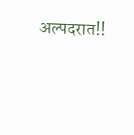अल्पदरात!!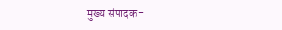मुख्य संपादक-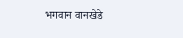भगवान वानखेडे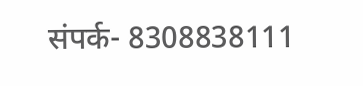संपर्क- 8308838111